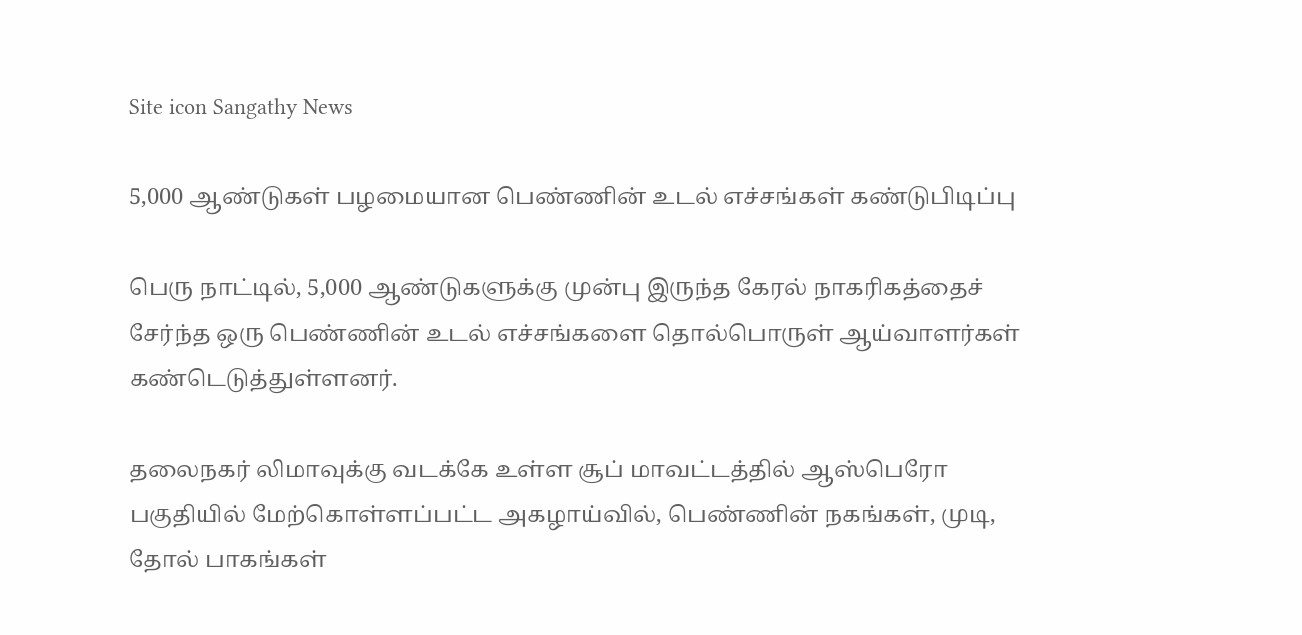Site icon Sangathy News

5,000 ஆண்டுகள் பழமையான பெண்ணின் உடல் எச்சங்கள் கண்டுபிடிப்பு

பெரு நாட்டில், 5,000 ஆண்டுகளுக்கு முன்பு இருந்த கேரல் நாகரிகத்தைச் சேர்ந்த ஒரு பெண்ணின் உடல் எச்சங்களை தொல்பொருள் ஆய்வாளர்கள் கண்டெடுத்துள்ளனர்.

தலைநகர் லிமாவுக்கு வடக்கே உள்ள சூப் மாவட்டத்தில் ஆஸ்பெரோ பகுதியில் மேற்கொள்ளப்பட்ட அகழாய்வில், பெண்ணின் நகங்கள், முடி, தோல் பாகங்கள்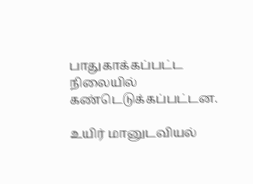பாதுகாக்கப்பட்ட நிலையில் கண்டெடுக்கப்பட்டன.

உயிர் மானுடவியல்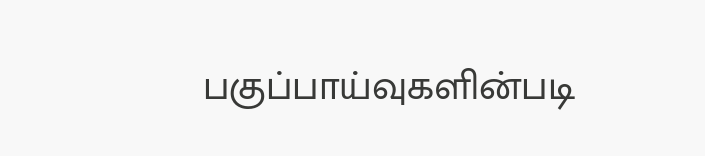பகுப்பாய்வுகளின்படி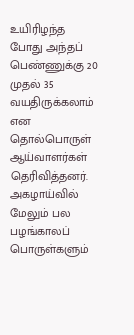உயிரிழந்த போது அந்தப் பெண்ணுக்கு 20 முதல் 35 வயதிருக்கலாம் என தொல்பொருள் ஆய்வாளர்கள் தெரிவித்தனர். அகழாய்வில் மேலும் பல பழங்காலப் பொருள்களும்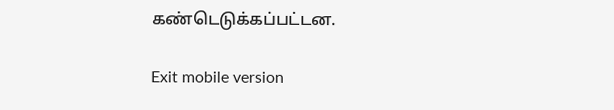கண்டெடுக்கப்பட்டன.

Exit mobile version